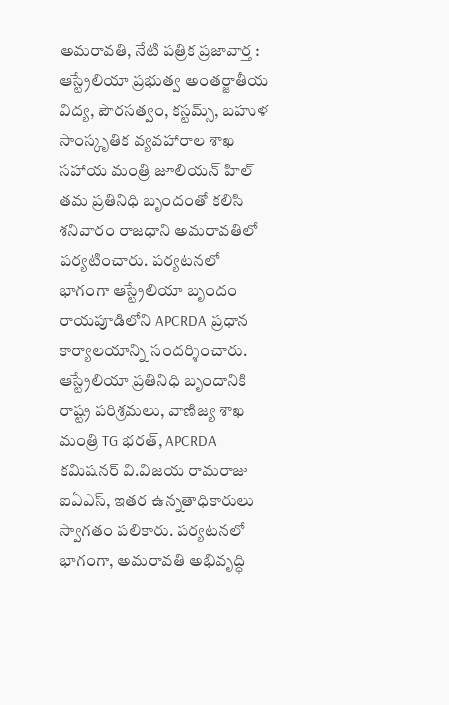అమరావతి, నేటి పత్రిక ప్రజావార్త :
ఆస్ట్రేలియా ప్రభుత్వ అంతర్జాతీయ విద్య, పౌరసత్వం, కస్టమ్స్, బహుళ సాంస్కృతిక వ్యవహారాల శాఖ సహాయ మంత్రి జూలియన్ హిల్ తమ ప్రతినిధి బృందంతో కలిసి శనివారం రాజధాని అమరావతిలో పర్యటించారు. పర్యటనలో భాగంగా ఆస్ట్రేలియా బృందం రాయపూడిలోని APCRDA ప్రధాన కార్యాలయాన్ని సందర్శించారు. ఆస్ట్రేలియా ప్రతినిధి బృందానికి రాష్ట్ర పరిశ్రమలు, వాణిజ్య శాఖ మంత్రి TG భరత్, APCRDA కమిషనర్ వి.విజయ రామరాజు ఐఏఎస్, ఇతర ఉన్నతాధికారులు స్వాగతం పలికారు. పర్యటనలో భాగంగా, అమరావతి అభివృద్ధి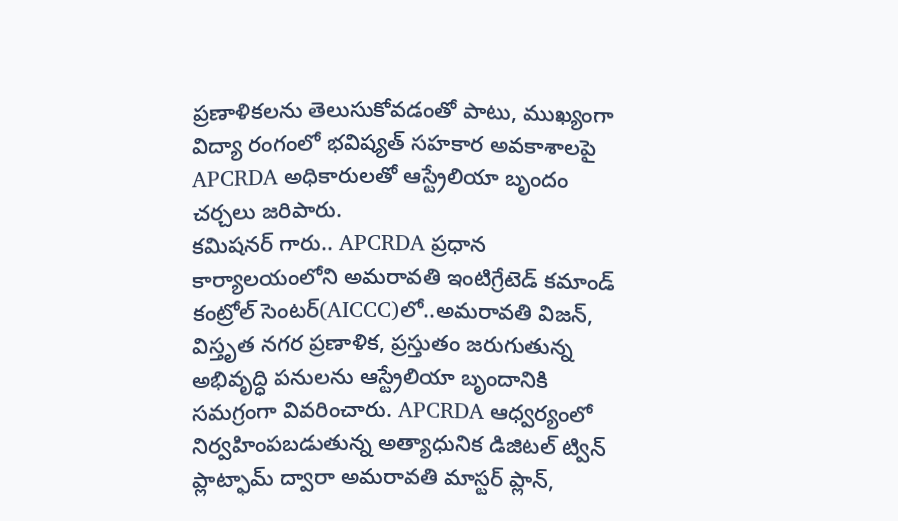ప్రణాళికలను తెలుసుకోవడంతో పాటు, ముఖ్యంగా విద్యా రంగంలో భవిష్యత్ సహకార అవకాశాలపై APCRDA అధికారులతో ఆస్ట్రేలియా బృందం చర్చలు జరిపారు.
కమిషనర్ గారు.. APCRDA ప్రధాన కార్యాలయంలోని అమరావతి ఇంటిగ్రేటెడ్ కమాండ్ కంట్రోల్ సెంటర్(AICCC)లో..అమరావతి విజన్, విస్తృత నగర ప్రణాళిక, ప్రస్తుతం జరుగుతున్న అభివృద్ధి పనులను ఆస్ట్రేలియా బృందానికి సమగ్రంగా వివరించారు. APCRDA ఆధ్వర్యంలో నిర్వహింపబడుతున్న అత్యాధునిక డిజిటల్ ట్విన్ ప్లాట్ఫామ్ ద్వారా అమరావతి మాస్టర్ ప్లాన్,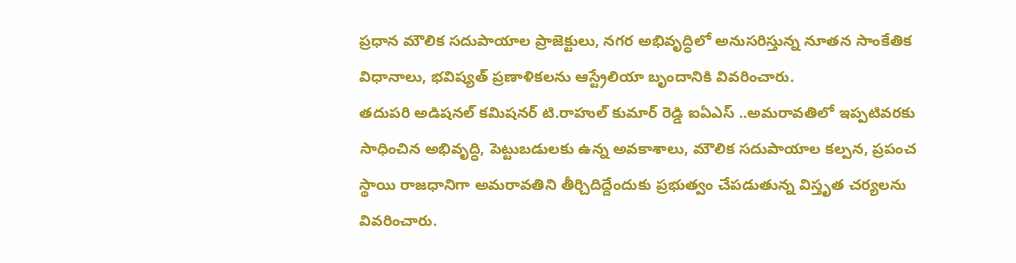ప్రధాన మౌలిక సదుపాయాల ప్రాజెక్టులు, నగర అభివృద్ధిలో అనుసరిస్తున్న నూతన సాంకేతిక విధానాలు, భవిష్యత్ ప్రణాళికలను ఆస్ట్రేలియా బృందానికి వివరించారు.
తదుపరి అడిషనల్ కమిషనర్ టి.రాహుల్ కుమార్ రెడ్డి ఐఏఎస్ ..అమరావతిలో ఇప్పటివరకు సాధించిన అభివృద్ధి, పెట్టుబడులకు ఉన్న అవకాశాలు, మౌలిక సదుపాయాల కల్పన, ప్రపంచ స్థాయి రాజధానిగా అమరావతిని తీర్చిదిద్దేందుకు ప్రభుత్వం చేపడుతున్న విస్తృత చర్యలను వివరించారు.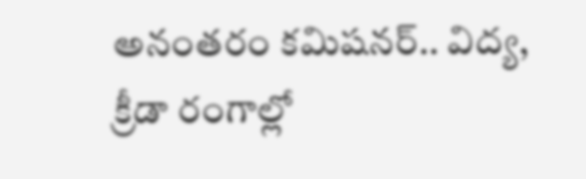అనంతరం కమిషనర్.. విద్య, క్రీడా రంగాల్లో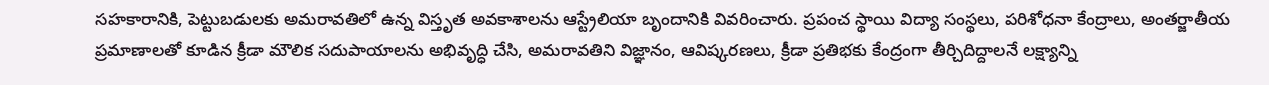సహకారానికి, పెట్టుబడులకు అమరావతిలో ఉన్న విస్తృత అవకాశాలను ఆస్ట్రేలియా బృందానికి వివరించారు. ప్రపంచ స్థాయి విద్యా సంస్థలు, పరిశోధనా కేంద్రాలు, అంతర్జాతీయ ప్రమాణాలతో కూడిన క్రీడా మౌలిక సదుపాయాలను అభివృద్ధి చేసి, అమరావతిని విజ్ఞానం, ఆవిష్కరణలు, క్రీడా ప్రతిభకు కేంద్రంగా తీర్చిదిద్దాలనే లక్ష్యాన్ని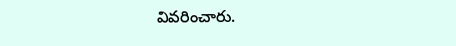వివరించారు.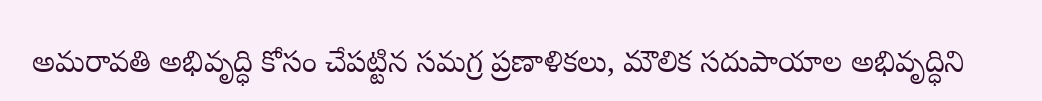అమరావతి అభివృద్ధి కోసం చేపట్టిన సమగ్ర ప్రణాళికలు, మౌలిక సదుపాయాల అభివృద్ధిని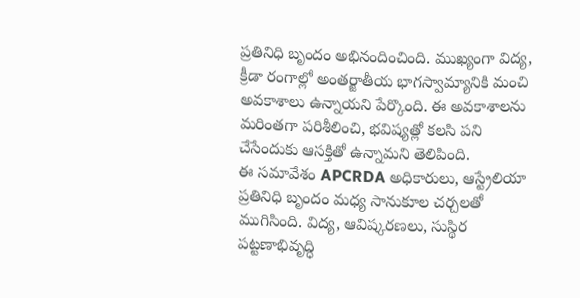ప్రతినిధి బృందం అభినందించింది. ముఖ్యంగా విద్య, క్రీడా రంగాల్లో అంతర్జాతీయ భాగస్వామ్యానికి మంచి అవకాశాలు ఉన్నాయని పేర్కొంది. ఈ అవకాశాలను మరింతగా పరిశీలించి, భవిష్యత్లో కలసి పని చేసేందుకు ఆసక్తితో ఉన్నామని తెలిపింది.
ఈ సమావేశం APCRDA అధికారులు, ఆస్ట్రేలియా ప్రతినిధి బృందం మధ్య సానుకూల చర్చలతో ముగిసింది. విద్య, ఆవిష్కరణలు, సుస్థిర పట్టణాభివృద్ధి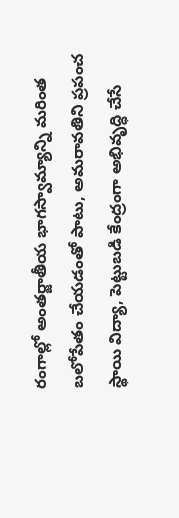రంగాల్లో అంతర్జాతీయ భాగస్వామ్యాన్ని మరింత బలోపేతం చేయడంతో పాటు, అమరావతిని ప్రపంచ స్థాయి విద్యా, పెట్టుబడి కేంద్రంగా అభివృద్ధి చేసే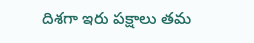దిశగా ఇరు పక్షాలు తమ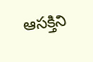ఆసక్తిని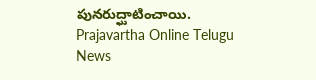పునరుద్ఘాటించాయి.
Prajavartha Online Telugu News